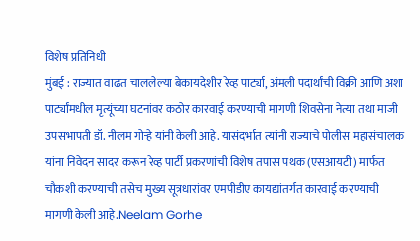विशेष प्रतिनिधी
मुंबई : राज्यात वाढत चाललेल्या बेकायदेशीर रेव्ह पार्ट्या, अंमली पदार्थांची विक्री आणि अशा पार्ट्यांमधील मृत्यूंच्या घटनांवर कठोर कारवाई करण्याची मागणी शिवसेना नेत्या तथा माजी उपसभापती डॉ. नीलम गोऱ्हे यांनी केली आहे. यासंदर्भात त्यांनी राज्याचे पोलीस महासंचालक यांना निवेदन सादर करून रेव्ह पार्टी प्रकरणांची विशेष तपास पथक (एसआयटी) मार्फत चौकशी करण्याची तसेच मुख्य सूत्रधारांवर एमपीडीए कायद्यांतर्गत कारवाई करण्याची मागणी केली आहे.Neelam Gorhe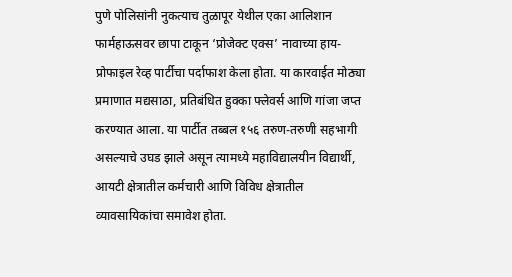पुणे पोलिसांनी नुकत्याच तुळापूर येथील एका आलिशान फार्महाऊसवर छापा टाकून ‘प्रोजेक्ट एक्स’ नावाच्या हाय-प्रोफाइल रेव्ह पार्टीचा पर्दाफाश केला होता. या कारवाईत मोठ्या प्रमाणात मद्यसाठा, प्रतिबंधित हुक्का फ्लेवर्स आणि गांजा जप्त करण्यात आला. या पार्टीत तब्बल १५६ तरुण-तरुणी सहभागी असल्याचे उघड झाले असून त्यामध्ये महाविद्यालयीन विद्यार्थी, आयटी क्षेत्रातील कर्मचारी आणि विविध क्षेत्रातील व्यावसायिकांचा समावेश होता.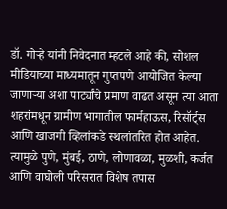डॉ. गोऱ्हे यांनी निवेदनात म्हटले आहे की, सोशल मीडियाच्या माध्यमातून गुप्तपणे आयोजित केल्या जाणाऱ्या अशा पार्ट्यांचे प्रमाण वाढत असून त्या आता शहरांमधून ग्रामीण भागातील फार्महाऊस, रिसॉर्ट्स आणि खाजगी व्हिलांकडे स्थलांतरित होत आहेत. त्यामुळे पुणे, मुंबई, ठाणे, लोणावळा, मुळशी, कर्जत आणि वाघोली परिसरात विशेष तपास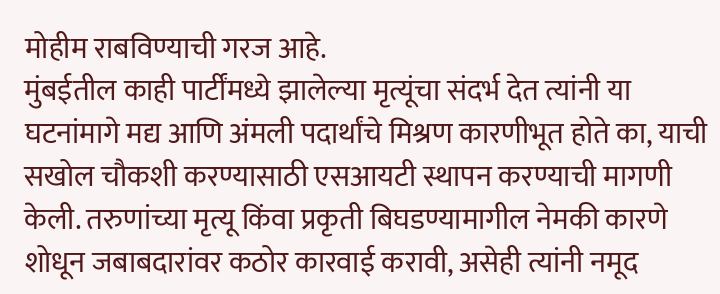मोहीम राबविण्याची गरज आहे.
मुंबईतील काही पार्टींमध्ये झालेल्या मृत्यूंचा संदर्भ देत त्यांनी या घटनांमागे मद्य आणि अंमली पदार्थांचे मिश्रण कारणीभूत होते का, याची सखोल चौकशी करण्यासाठी एसआयटी स्थापन करण्याची मागणी केली. तरुणांच्या मृत्यू किंवा प्रकृती बिघडण्यामागील नेमकी कारणे शोधून जबाबदारांवर कठोर कारवाई करावी, असेही त्यांनी नमूद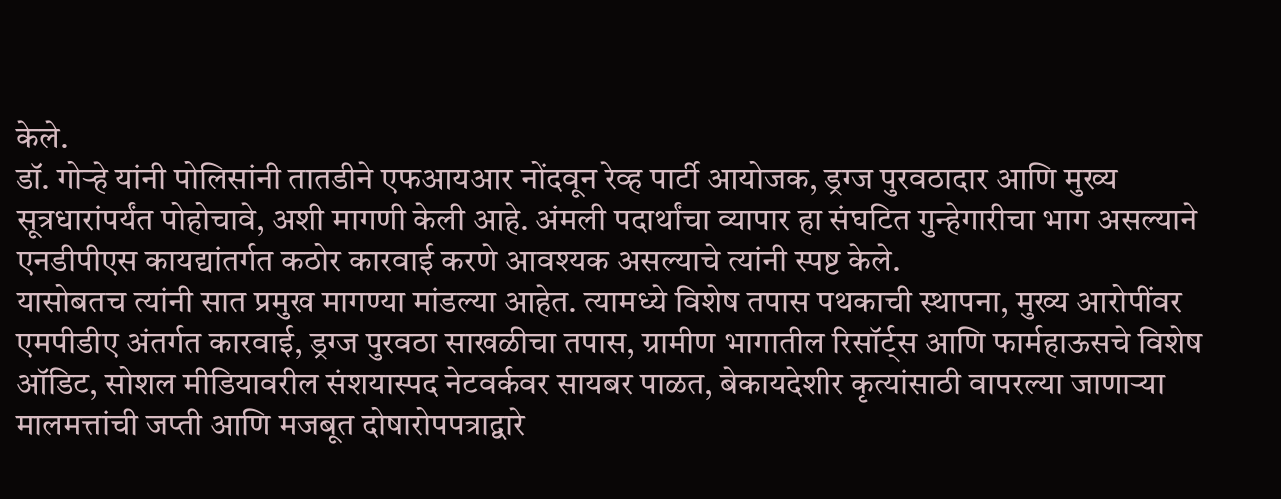केले.
डॉ. गोऱ्हे यांनी पोलिसांनी तातडीने एफआयआर नोंदवून रेव्ह पार्टी आयोजक, ड्रग्ज पुरवठादार आणि मुख्य सूत्रधारांपर्यंत पोहोचावे, अशी मागणी केली आहे. अंमली पदार्थांचा व्यापार हा संघटित गुन्हेगारीचा भाग असल्याने एनडीपीएस कायद्यांतर्गत कठोर कारवाई करणे आवश्यक असल्याचे त्यांनी स्पष्ट केले.
यासोबतच त्यांनी सात प्रमुख मागण्या मांडल्या आहेत. त्यामध्ये विशेष तपास पथकाची स्थापना, मुख्य आरोपींवर एमपीडीए अंतर्गत कारवाई, ड्रग्ज पुरवठा साखळीचा तपास, ग्रामीण भागातील रिसॉर्ट्स आणि फार्महाऊसचे विशेष ऑडिट, सोशल मीडियावरील संशयास्पद नेटवर्कवर सायबर पाळत, बेकायदेशीर कृत्यांसाठी वापरल्या जाणाऱ्या मालमत्तांची जप्ती आणि मजबूत दोषारोपपत्राद्वारे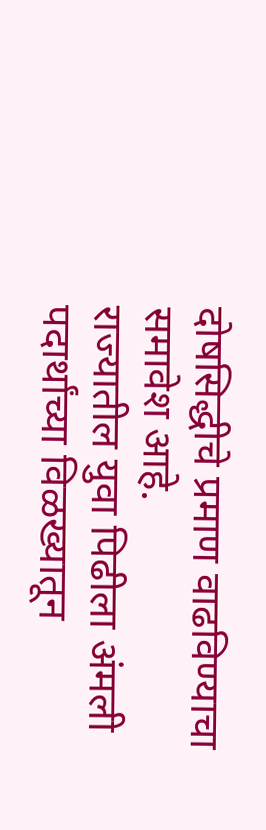दोषसिद्धीचे प्रमाण वाढविण्याचा समावेश आहे.
राज्यातील युवा पिढीला अंमली पदार्थांच्या विळख्यातून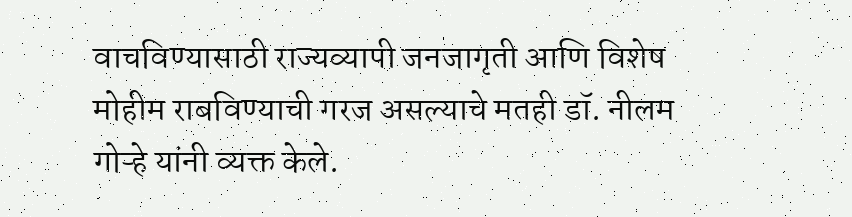वाचविण्यासाठी राज्यव्यापी जनजागृती आणि विशेष मोहीम राबविण्याची गरज असल्याचे मतही डॉ. नीलम गोऱ्हे यांनी व्यक्त केले.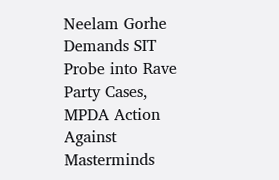Neelam Gorhe Demands SIT Probe into Rave Party Cases, MPDA Action Against Masterminds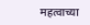महत्वाच्या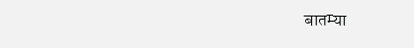बातम्या